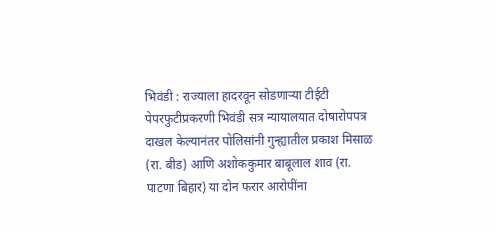भिवंडी : राज्याला हादरवून सोडणाऱ्या टीईटी पेपरफुटीप्रकरणी भिवंडी सत्र न्यायालयात दोषारोपपत्र दाखल केल्यानंतर पोलिसांनी गुन्ह्यातील प्रकाश मिसाळ (रा. बीड) आणि अशोककुमार बाबूलाल शाव (रा. पाटणा बिहार) या दोन फरार आरोपींना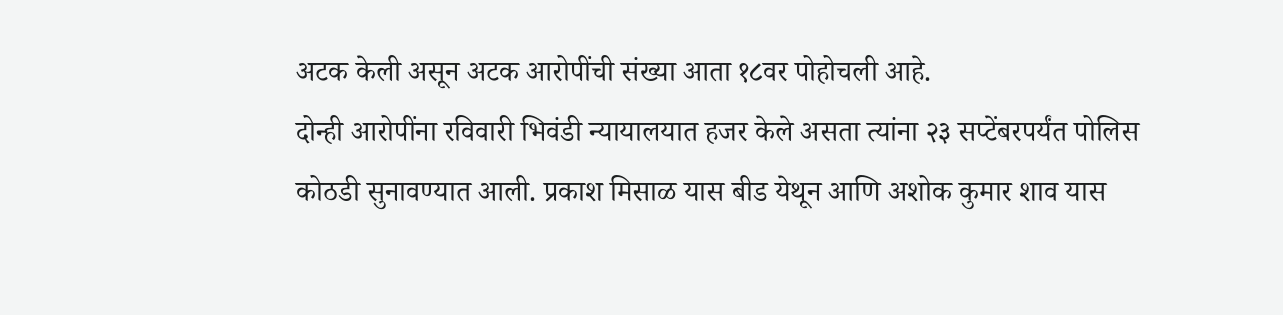अटक केली असून अटक आरोपींची संख्या आता १८वर पोहोचली आहे.
दोन्ही आरोपींना रविवारी भिवंडी न्यायालयात हजर केले असता त्यांना २३ सप्टेंबरपर्यंत पोलिस कोठडी सुनावण्यात आली. प्रकाश मिसाळ यास बीड येथून आणि अशोक कुमार शाव यास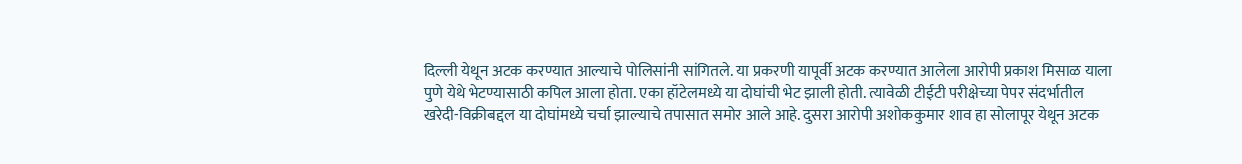दिल्ली येथून अटक करण्यात आल्याचे पोलिसांनी सांगितले. या प्रकरणी यापूर्वी अटक करण्यात आलेला आरोपी प्रकाश मिसाळ याला पुणे येथे भेटण्यासाठी कपिल आला होता. एका हॉटेलमध्ये या दोघांची भेट झाली होती. त्यावेळी टीईटी परीक्षेच्या पेपर संदर्भातील खरेदी-विक्रीबद्दल या दोघांमध्ये चर्चा झाल्याचे तपासात समोर आले आहे. दुसरा आरोपी अशोककुमार शाव हा सोलापूर येथून अटक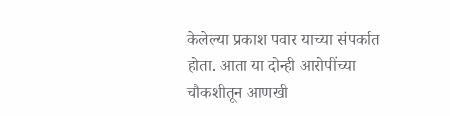केलेल्या प्रकाश पवार याच्या संपर्कात होता. आता या दोन्ही आरोपींच्या चौकशीतून आणखी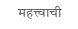महत्त्वाची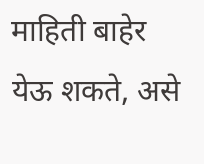माहिती बाहेर येऊ शकते, असे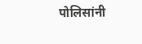पोलिसांनी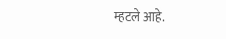म्हटले आहे.